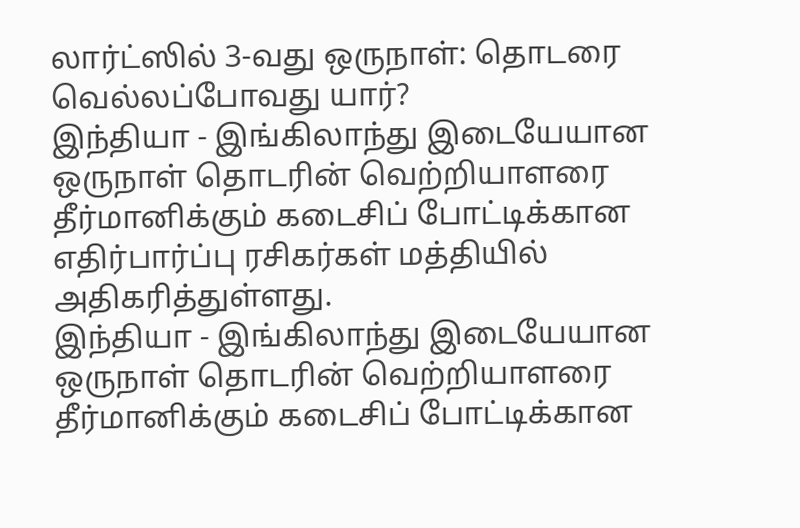லார்ட்ஸில் 3-வது ஒருநாள்: தொடரை வெல்லப்போவது யார்?
இந்தியா - இங்கிலாந்து இடையேயான ஒருநாள் தொடரின் வெற்றியாளரை தீர்மானிக்கும் கடைசிப் போட்டிக்கான எதிர்பார்ப்பு ரசிகர்கள் மத்தியில் அதிகரித்துள்ளது.
இந்தியா - இங்கிலாந்து இடையேயான ஒருநாள் தொடரின் வெற்றியாளரை தீர்மானிக்கும் கடைசிப் போட்டிக்கான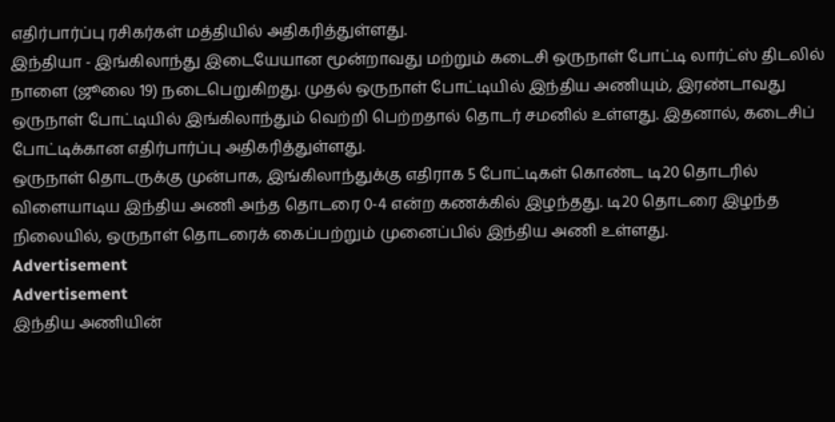எதிர்பார்ப்பு ரசிகர்கள் மத்தியில் அதிகரித்துள்ளது.
இந்தியா - இங்கிலாந்து இடையேயான மூன்றாவது மற்றும் கடைசி ஒருநாள் போட்டி லார்ட்ஸ் திடலில் நாளை (ஜூலை 19) நடைபெறுகிறது. முதல் ஒருநாள் போட்டியில் இந்திய அணியும், இரண்டாவது ஒருநாள் போட்டியில் இங்கிலாந்தும் வெற்றி பெற்றதால் தொடர் சமனில் உள்ளது. இதனால், கடைசிப் போட்டிக்கான எதிர்பார்ப்பு அதிகரித்துள்ளது.
ஒருநாள் தொடருக்கு முன்பாக, இங்கிலாந்துக்கு எதிராக 5 போட்டிகள் கொண்ட டி20 தொடரில் விளையாடிய இந்திய அணி அந்த தொடரை 0-4 என்ற கணக்கில் இழந்தது. டி20 தொடரை இழந்த நிலையில், ஒருநாள் தொடரைக் கைப்பற்றும் முனைப்பில் இந்திய அணி உள்ளது.
Advertisement
Advertisement
இந்திய அணியின்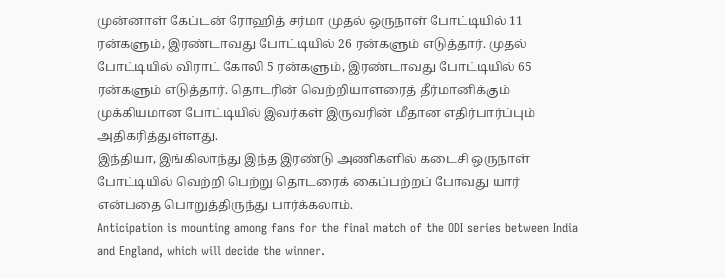முன்னாள் கேப்டன் ரோஹித் சர்மா முதல் ஒருநாள் போட்டியில் 11 ரன்களும், இரண்டாவது போட்டியில் 26 ரன்களும் எடுத்தார். முதல் போட்டியில் விராட் கோலி 5 ரன்களும், இரண்டாவது போட்டியில் 65 ரன்களும் எடுத்தார். தொடரின் வெற்றியாளரைத் தீர்மானிக்கும் முக்கியமான போட்டியில் இவர்கள் இருவரின் மீதான எதிர்பார்ப்பும் அதிகரித்துள்ளது.
இந்தியா, இங்கிலாந்து இந்த இரண்டு அணிகளில் கடைசி ஒருநாள் போட்டியில் வெற்றி பெற்று தொடரைக் கைப்பற்றப் போவது யார் என்பதை பொறுத்திருந்து பார்க்கலாம்.
Anticipation is mounting among fans for the final match of the ODI series between India and England, which will decide the winner.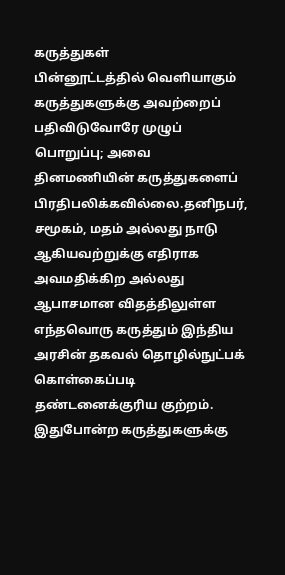கருத்துகள்
பின்னூட்டத்தில் வெளியாகும் கருத்துகளுக்கு அவற்றைப் பதிவிடுவோரே முழுப் பொறுப்பு; அவை தினமணியின் கருத்துகளைப் பிரதிபலிக்கவில்லை.தனிநபர், சமூகம், மதம் அல்லது நாடு ஆகியவற்றுக்கு எதிராக அவமதிக்கிற அல்லது ஆபாசமான விதத்திலுள்ள எந்தவொரு கருத்தும் இந்திய அரசின் தகவல் தொழில்நுட்பக் கொள்கைப்படி தண்டனைக்குரிய குற்றம். இதுபோன்ற கருத்துகளுக்கு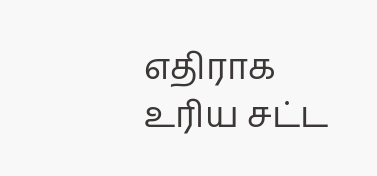எதிராக உரிய சட்ட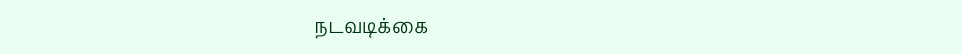நடவடிக்கை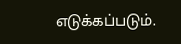எடுக்கப்படும்.